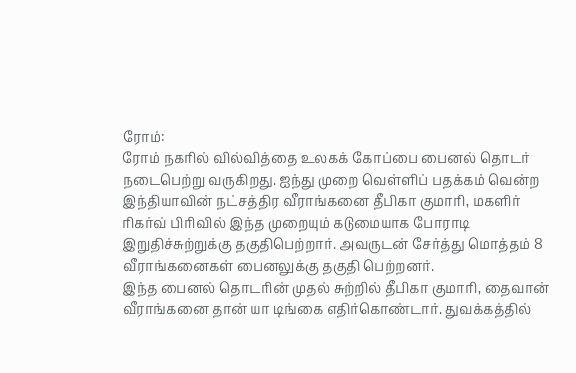ரோம்:
ரோம் நகரில் வில்வித்தை உலகக் கோப்பை பைனல் தொடர் நடைபெற்று வருகிறது. ஐந்து முறை வெள்ளிப் பதக்கம் வென்ற இந்தியாவின் நட்சத்திர வீராங்கனை தீபிகா குமாரி, மகளிர் ரிகர்வ் பிரிவில் இந்த முறையும் கடுமையாக போராடி இறுதிச்சுற்றுக்கு தகுதிபெற்றார். அவருடன் சேர்த்து மொத்தம் 8 வீராங்கனைகள் பைனலுக்கு தகுதி பெற்றனர்.
இந்த பைனல் தொடரின் முதல் சுற்றில் தீபிகா குமாரி, தைவான் வீராங்கனை தான் யா டிங்கை எதிர்கொண்டார். துவக்கத்தில்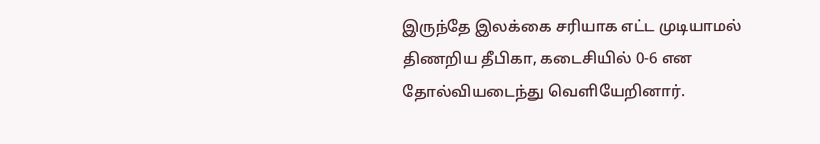இருந்தே இலக்கை சரியாக எட்ட முடியாமல் திணறிய தீபிகா, கடைசியில் 0-6 என தோல்வியடைந்து வெளியேறினார்.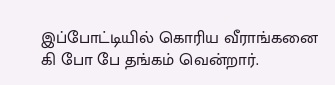இப்போட்டியில் கொரிய வீராங்கனை கி போ பே தங்கம் வென்றார்.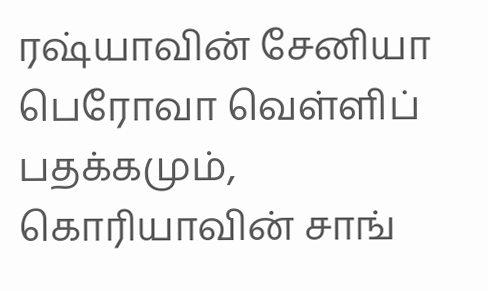ரஷ்யாவின் சேனியா பெரோவா வெள்ளிப் பதக்கமும், கொரியாவின் சாங்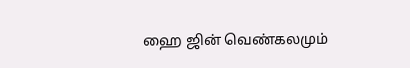ஹை ஜின் வெண்கலமும்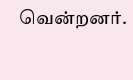வென்றனர்.